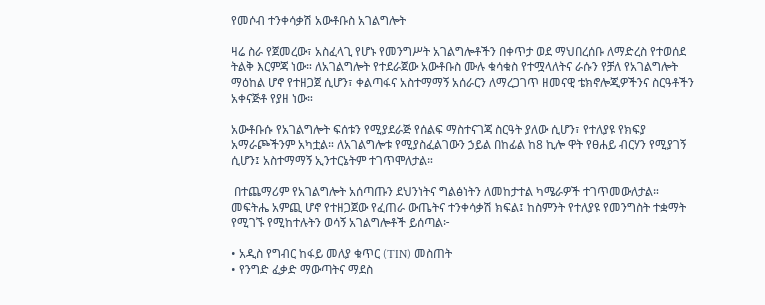የመሶብ ተንቀሳቃሽ አውቶቡስ አገልግሎት

ዛሬ ስራ የጀመረው፣ አስፈላጊ የሆኑ የመንግሥት አገልግሎቶችን በቀጥታ ወደ ማህበረሰቡ ለማድረስ የተወሰደ ትልቅ እርምጃ ነው። ለአገልግሎት የተደራጀው አውቶቡስ ሙሉ ቁሳቁስ የተሟላለትና ራሱን የቻለ የአገልግሎት ማዕከል ሆኖ የተዘጋጀ ሲሆን፣ ቀልጣፋና አስተማማኝ አሰራርን ለማረጋገጥ ዘመናዊ ቴክኖሎጂዎችንና ስርዓቶችን አቀናጅቶ የያዘ ነው።

አውቶቡሱ የአገልግሎት ፍሰቱን የሚያደራጅ የሰልፍ ማስተናገጃ ስርዓት ያለው ሲሆን፣ የተለያዩ የክፍያ አማራጮችንም አካቷል። ለአገልግሎቱ የሚያስፈልገውን ኃይል በከፊል ከ8 ኪሎ ዋት የፀሐይ ብርሃን የሚያገኝ ሲሆን፤ አስተማማኝ ኢንተርኔትም ተገጥሞለታል።

 በተጨማሪም የአገልግሎት አሰጣጡን ደህንነትና ግልፅነትን ለመከታተል ካሜራዎች ተገጥመውለታል። መፍትሔ አምጪ ሆኖ የተዘጋጀው የፈጠራ ውጤትና ተንቀሳቃሽ ክፍል፤ ከስምንት የተለያዩ የመንግስት ተቋማት የሚገኙ የሚከተሉትን ወሳኝ አገልግሎቶች ይሰጣል፦

• አዲስ የግብር ከፋይ መለያ ቁጥር (TIN) መስጠት
• የንግድ ፈቃድ ማውጣትና ማደስ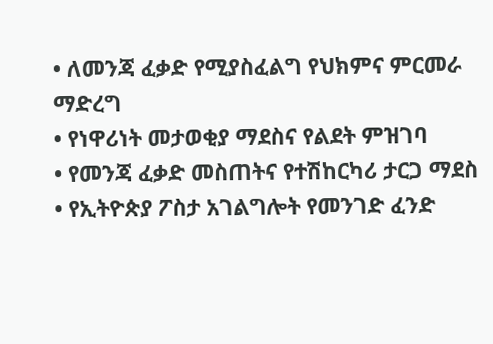• ለመንጃ ፈቃድ የሚያስፈልግ የህክምና ምርመራ ማድረግ
• የነዋሪነት መታወቂያ ማደስና የልደት ምዝገባ
• የመንጃ ፈቃድ መስጠትና የተሽከርካሪ ታርጋ ማደስ
• የኢትዮጵያ ፖስታ አገልግሎት የመንገድ ፈንድ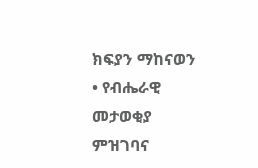ክፍያን ማከናወን
• የብሔራዊ መታወቂያ ምዝገባና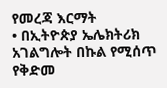የመረጃ እርማት
• በኢትዮጵያ ኤሌክትሪክ አገልግሎት በኩል የሚሰጥ የቅድመ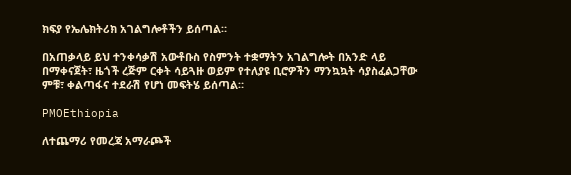ክፍያ የኤሌክትሪክ አገልግሎቶችን ይሰጣል።

በአጠቃላይ ይህ ተንቀሳቃሽ አውቶቡስ የስምንት ተቋማትን አገልግሎት በአንድ ላይ በማቀናጀት፣ ዜጎች ረጅም ርቀት ሳይጓዙ ወይም የተለያዩ ቢሮዎችን ማንኳኳት ሳያስፈልጋቸው ምቹ፣ ቀልጣፋና ተደራሽ የሆነ መፍትሄ ይሰጣል።

PMOEthiopia

ለተጨማሪ የመረጃ አማራጮች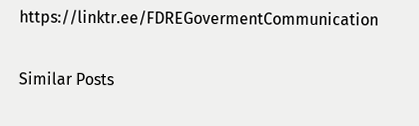https://linktr.ee/FDREGovermentCommunication

Similar Posts